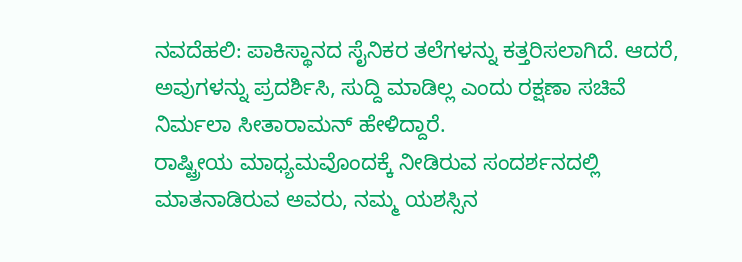ನವದೆಹಲಿ: ಪಾಕಿಸ್ಥಾನದ ಸೈನಿಕರ ತಲೆಗಳನ್ನು ಕತ್ತರಿಸಲಾಗಿದೆ. ಆದರೆ, ಅವುಗಳನ್ನು ಪ್ರದರ್ಶಿಸಿ, ಸುದ್ದಿ ಮಾಡಿಲ್ಲ ಎಂದು ರಕ್ಷಣಾ ಸಚಿವೆ ನಿರ್ಮಲಾ ಸೀತಾರಾಮನ್ ಹೇಳಿದ್ದಾರೆ.
ರಾಷ್ಟ್ರೀಯ ಮಾಧ್ಯಮವೊಂದಕ್ಕೆ ನೀಡಿರುವ ಸಂದರ್ಶನದಲ್ಲಿ ಮಾತನಾಡಿರುವ ಅವರು, ನಮ್ಮ ಯಶಸ್ಸಿನ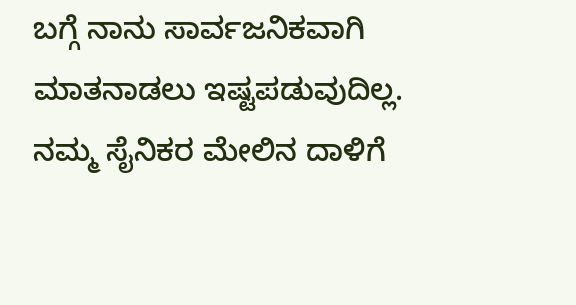ಬಗ್ಗೆ ನಾನು ಸಾರ್ವಜನಿಕವಾಗಿ ಮಾತನಾಡಲು ಇಷ್ಟಪಡುವುದಿಲ್ಲ. ನಮ್ಮ ಸೈನಿಕರ ಮೇಲಿನ ದಾಳಿಗೆ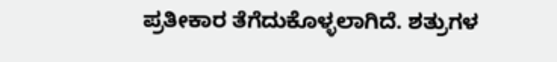ಪ್ರತೀಕಾರ ತೆಗೆದುಕೊಳ್ಳಲಾಗಿದೆ. ಶತ್ರುಗಳ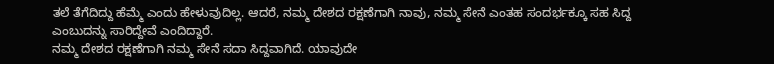ತಲೆ ತೆಗೆದಿದ್ದು ಹೆಮ್ಮೆ ಎಂದು ಹೇಳುವುದಿಲ್ಲ. ಆದರೆ, ನಮ್ಮ ದೇಶದ ರಕ್ಷಣೆಗಾಗಿ ನಾವು, ನಮ್ಮ ಸೇನೆ ಎಂತಹ ಸಂದರ್ಭಕ್ಕೂ ಸಹ ಸಿದ್ದ ಎಂಬುದನ್ನು ಸಾರಿದ್ದೇವೆ ಎಂದಿದ್ದಾರೆ.
ನಮ್ಮ ದೇಶದ ರಕ್ಷಣೆಗಾಗಿ ನಮ್ಮ ಸೇನೆ ಸದಾ ಸಿದ್ದವಾಗಿದೆ. ಯಾವುದೇ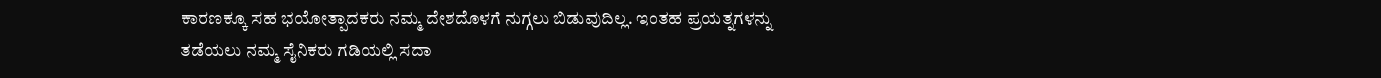ಕಾರಣಕ್ಕೂ ಸಹ ಭಯೋತ್ಪಾದಕರು ನಮ್ಮ ದೇಶದೊಳಗೆ ನುಗ್ಗಲು ಬಿಡುವುದಿಲ್ಲ. ಇಂತಹ ಪ್ರಯತ್ನಗಳನ್ನು ತಡೆಯಲು ನಮ್ಮ ಸೈನಿಕರು ಗಡಿಯಲ್ಲಿ ಸದಾ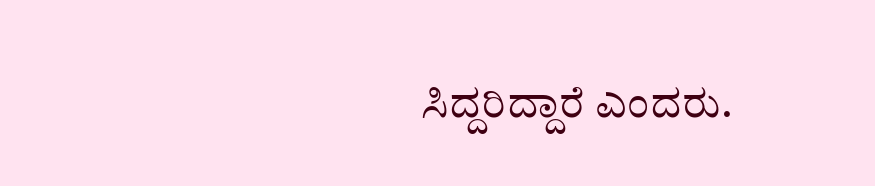ಸಿದ್ದರಿದ್ದಾರೆ ಎಂದರು.